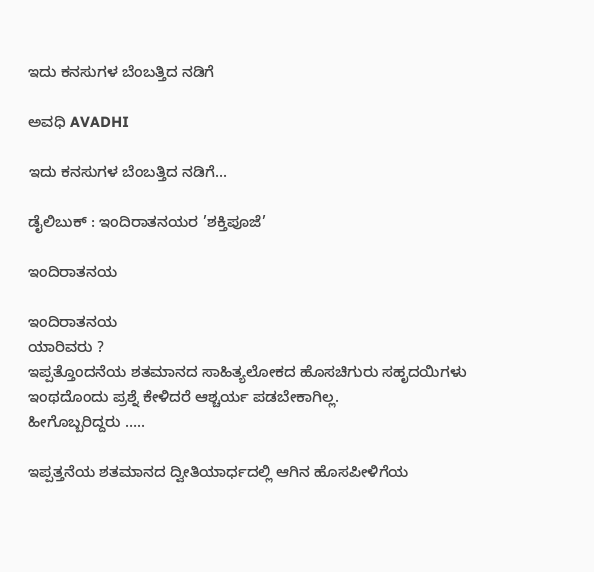ಇದು ಕನಸುಗಳ ಬೆಂಬತ್ತಿದ ನಡಿಗೆ‍

ಅವಧಿ AVADHI

ಇದು ಕನಸುಗಳ ಬೆಂಬತ್ತಿದ ನಡಿಗೆ...

ಡೈಲಿಬುಕ್ : ಇಂದಿರಾತನಯರ ’ಶಕ್ತಿಪೂಜೆ’

ಇಂದಿರಾತನಯ

ಇಂದಿರಾತನಯ
ಯಾರಿವರು ?
ಇಪ್ಪತ್ತೊಂದನೆಯ ಶತಮಾನದ ಸಾಹಿತ್ಯಲೋಕದ ಹೊಸಚಿಗುರು ಸಹೃದಯಿಗಳು ಇಂಥದೊಂದು ಪ್ರಶ್ನೆ ಕೇಳಿದರೆ ಆಶ್ಚರ್ಯ ಪಡಬೇಕಾಗಿಲ್ಲ.
ಹೀಗೊಬ್ಬರಿದ್ದರು …..

ಇಪ್ಪತ್ತನೆಯ ಶತಮಾನದ ದ್ವೀತಿಯಾರ್ಧದಲ್ಲಿ ಆಗಿನ ಹೊಸಪೀಳಿಗೆಯ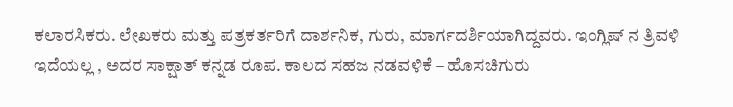ಕಲಾರಸಿಕರು. ಲೇಖಕರು ಮತ್ತು ಪತ್ರಕರ್ತರಿಗೆ ದಾರ್ಶನಿಕ, ಗುರು, ಮಾರ್ಗದರ್ಶಿಯಾಗಿದ್ದವರು. ಇಂಗ್ಲಿಷ್ ನ ತ್ರಿವಳಿ ಇದೆಯಲ್ಲ , ಅದರ ಸಾಕ್ಷಾತ್ ಕನ್ನಡ ರೂಪ. ಕಾಲದ ಸಹಜ ನಡವಳಿಕೆ – ಹೊಸಚಿಗುರು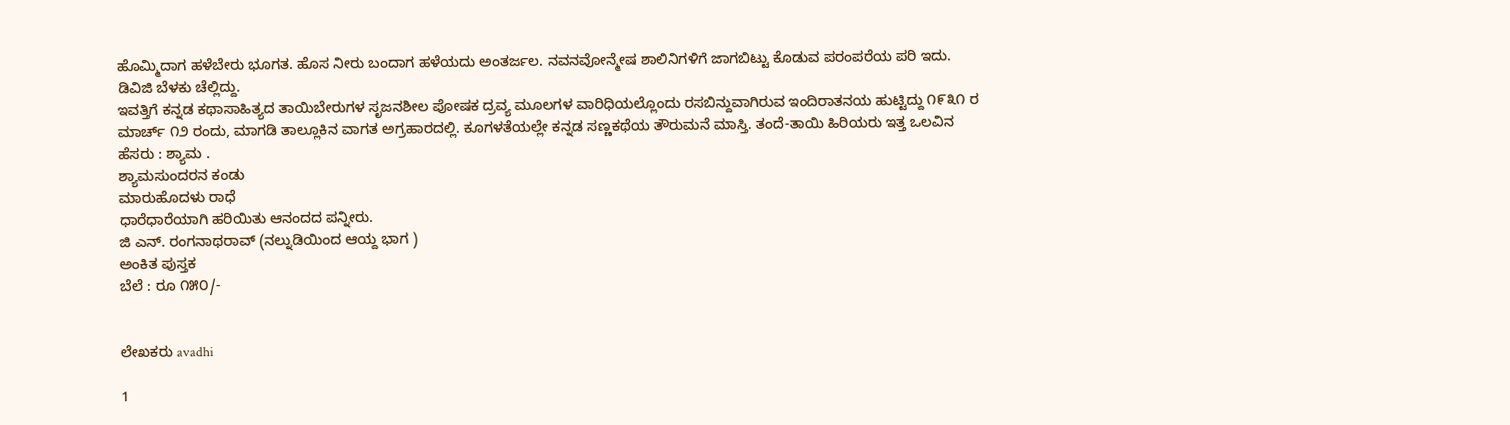ಹೊಮ್ಮಿದಾಗ ಹಳೆಬೇರು ಭೂಗತ. ಹೊಸ ನೀರು ಬಂದಾಗ ಹಳೆಯದು ಅಂತರ್ಜಲ. ನವನವೋನ್ಮೇಷ ಶಾಲಿನಿಗಳಿಗೆ ಜಾಗಬಿಟ್ಟು ಕೊಡುವ ಪರಂಪರೆಯ ಪರಿ ಇದು. ಡಿವಿಜಿ ಬೆಳಕು ಚೆಲ್ಲಿದ್ದು.
ಇವತ್ತಿಗೆ ಕನ್ನಡ ಕಥಾಸಾಹಿತ್ಯದ ತಾಯಿಬೇರುಗಳ ಸೃಜನಶೀಲ ಪೋಷಕ ದ್ರವ್ಯ ಮೂಲಗಳ ವಾರಿಧಿಯಲ್ಲೊಂದು ರಸಬಿನ್ದುವಾಗಿರುವ ಇಂದಿರಾತನಯ ಹುಟ್ಟಿದ್ದು ೧೯೩೧ ರ ಮಾರ್ಚ್ ೧೨ ರಂದು, ಮಾಗಡಿ ತಾಲ್ಲೂಕಿನ ವಾಗತ ಅಗ್ರಹಾರದಲ್ಲಿ. ಕೂಗಳತೆಯಲ್ಲೇ ಕನ್ನಡ ಸಣ್ಣಕಥೆಯ ತೌರುಮನೆ ಮಾಸ್ತಿ. ತಂದೆ-ತಾಯಿ ಹಿರಿಯರು ಇತ್ತ ಒಲವಿನ ಹೆಸರು : ಶ್ಯಾಮ .
ಶ್ಯಾಮಸುಂದರನ ಕಂಡು
ಮಾರುಹೊದಳು ರಾಧೆ
ಧಾರೆಧಾರೆಯಾಗಿ ಹರಿಯಿತು ಆನಂದದ ಪನ್ನೀರು.
ಜಿ ಎನ್. ರಂಗನಾಥರಾವ್ (ನಲ್ನುಡಿಯಿಂದ ಆಯ್ದ ಭಾಗ )
ಅಂಕಿತ ಪುಸ್ತಕ
ಬೆಲೆ : ರೂ ೧೫೦/-


ಲೇಖಕರು avadhi

1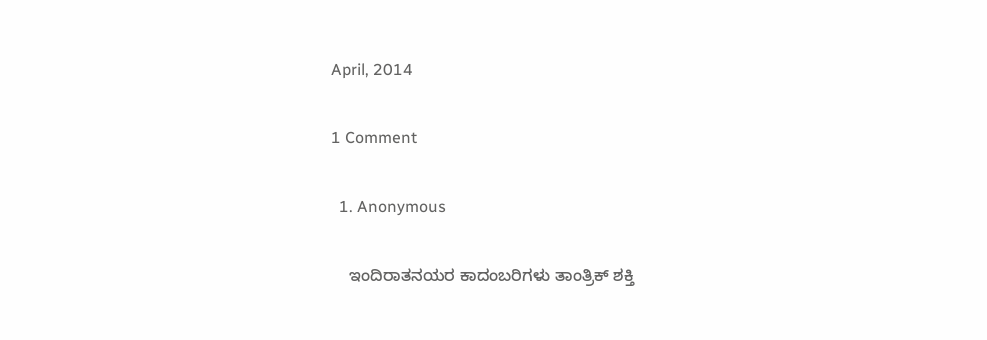April, 2014

1 Comment

  1. Anonymous

    ಇಂದಿರಾತನಯರ ಕಾದಂಬರಿಗಳು ತಾಂತ್ರಿಕ್ ಶಕ್ತಿ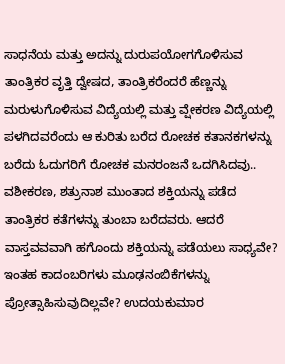ಸಾಧನೆಯ ಮತ್ತು ಅದನ್ನು ದುರುಪಯೋಗಗೊಳಿಸುವ ತಾಂತ್ರಿಕರ ವೃತ್ತಿ ದ್ವೇಷದ, ತಾಂತ್ರಿಕರೆಂದರೆ ಹೆಣ್ಣನ್ನು ಮರುಳುಗೊಳಿಸುವ ವಿದ್ಯೆಯಲ್ಲಿ ಮತ್ತು ವ್ಷೇಕರಣ ವಿದ್ಯೆಯಲ್ಲಿ ಪಳಗಿದವರೆಂದು ಆ ಕುರಿತು ಬರೆದ ರೋಚಕ ಕತಾನಕಗಳನ್ನು ಬರೆದು ಓದುಗರಿಗೆ ರೋಚಕ ಮನರಂಜನೆ ಒದಗಿಸಿದವು.. ವಶೀಕರಣ, ಶತ್ರುನಾಶ ಮುಂತಾದ ಶಕ್ತಿಯನ್ನು ಪಡೆದ ತಾಂತ್ರಿಕರ ಕತೆಗಳನ್ನು ತುಂಬಾ ಬರೆದವರು. ಆದರೆ ವಾಸ್ತವವವಾಗಿ ಹಗೊಂದು ಶಕ್ತಿಯನ್ನು ಪಡೆಯಲು ಸಾಧ್ಯವೇ? ಇಂತಹ ಕಾದಂಬರಿಗಳು ಮೂಢನಂಬಿಕೆಗಳನ್ನು ಪ್ರೋತ್ಸಾಹಿಸುವುದಿಲ್ಲವೇ? ಉದಯಕುಮಾರ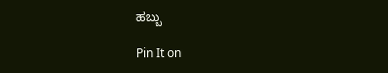ಹಬ್ಬು

Pin It on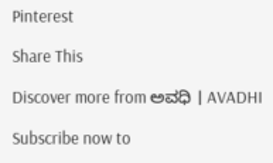Pinterest

Share This

Discover more from ಅವಧಿ । AVADHI

Subscribe now to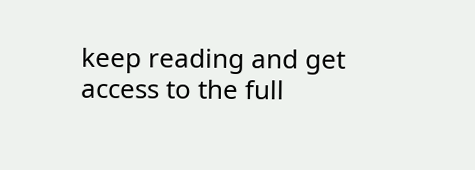keep reading and get access to the full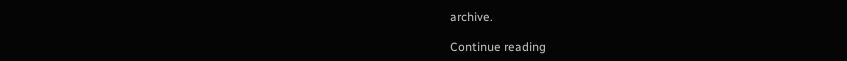archive.

Continue reading